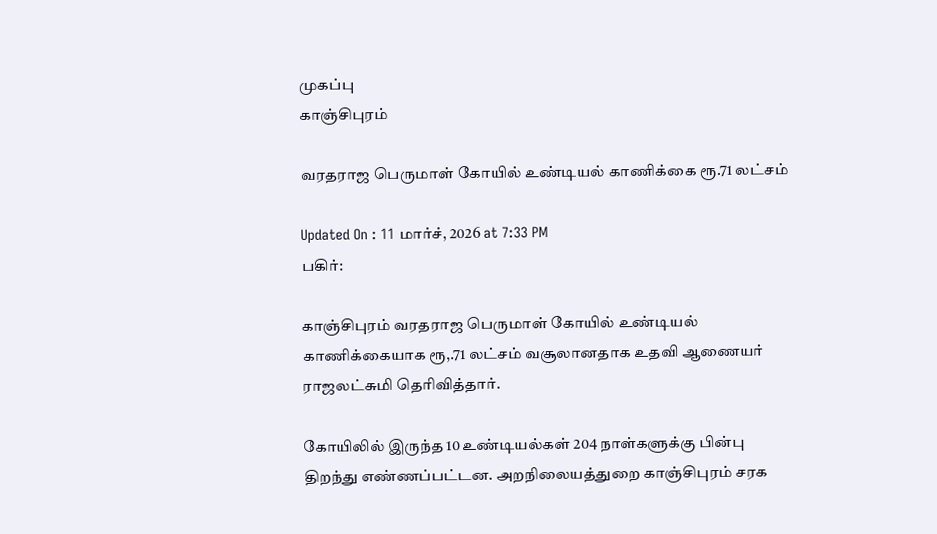முகப்பு
காஞ்சிபுரம்

வரதராஜ பெருமாள் கோயில் உண்டியல் காணிக்கை ரூ.71 லட்சம்

Updated On : 11 மார்ச், 2026 at 7:33 PM
பகிர்:

காஞ்சிபுரம் வரதராஜ பெருமாள் கோயில் உண்டியல் காணிக்கையாக ரூ,.71 லட்சம் வசூலானதாக உதவி ஆணையர் ராஜலட்சுமி தெரிவித்தார்.

கோயிலில் இருந்த 10 உண்டியல்கள் 204 நாள்களுக்கு பின்பு திறந்து எண்ணப்பட்டன. அறநிலையத்துறை காஞ்சிபுரம் சரக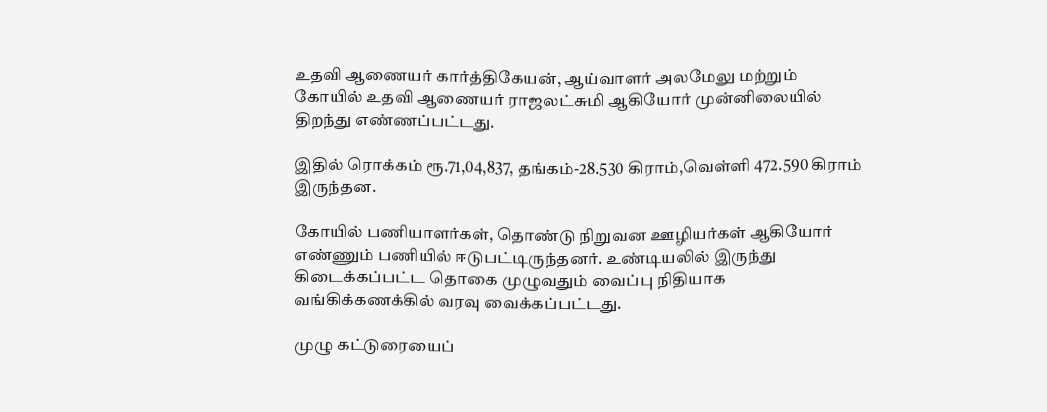உதவி ஆணையர் கார்த்திகேயன், ஆய்வாளர் அலமேலு மற்றும் கோயில் உதவி ஆணையர் ராஜலட்சுமி ஆகியோர் முன்னிலையில் திறந்து எண்ணப்பட்டது.

இதில் ரொக்கம் ரூ.71,04,837, தங்கம்-28.530 கிராம்,வெள்ளி 472.590 கிராம் இருந்தன.

கோயில் பணியாளர்கள், தொண்டு நிறுவன ஊழியர்கள் ஆகியோர் எண்ணும் பணியில் ஈடுபட்டிருந்தனர். உண்டியலில் இருந்து கிடைக்கப்பட்ட தொகை முழுவதும் வைப்பு நிதியாக வங்கிக்கணக்கில் வரவு வைக்கப்பட்டது.

முழு கட்டுரையைப்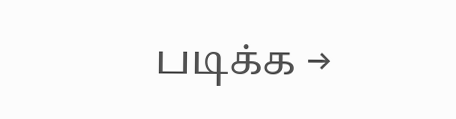படிக்க →